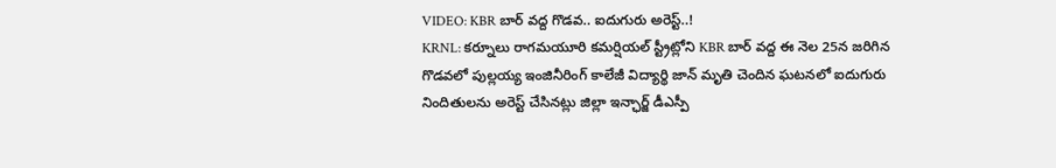VIDEO: KBR బార్ వద్ద గొడవ.. ఐదుగురు అరెస్ట్..!
KRNL: కర్నూలు రాగమయూరి కమర్షియల్ స్ట్రీట్లోని KBR బార్ వద్ద ఈ నెల 25న జరిగిన గొడవలో పుల్లయ్య ఇంజినీరింగ్ కాలేజీ విద్యార్థి జాన్ మృతి చెందిన ఘటనలో ఐదుగురు నిందితులను అరెస్ట్ చేసినట్లు జిల్లా ఇన్ఛార్జ్ డీఎస్పీ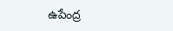ఉపేంద్ర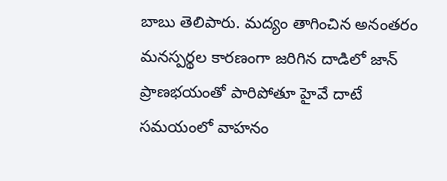బాబు తెలిపారు. మద్యం తాగించిన అనంతరం మనస్పర్థల కారణంగా జరిగిన దాడిలో జాన్ ప్రాణభయంతో పారిపోతూ హైవే దాటే సమయంలో వాహనం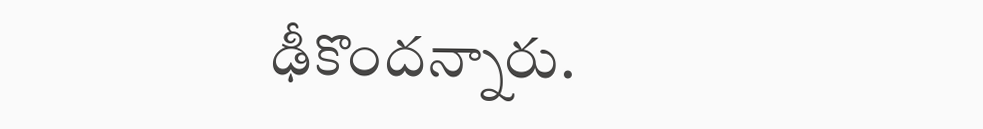ఢీకొందన్నారు.